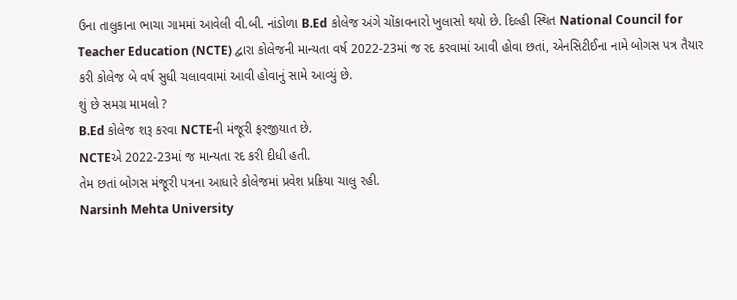ઉના તાલુકાના ભાચા ગામમાં આવેલી વી.બી. નાંડોળા B.Ed કોલેજ અંગે ચોંકાવનારો ખુલાસો થયો છે. દિલ્હી સ્થિત National Council for Teacher Education (NCTE) દ્વારા કોલેજની માન્યતા વર્ષ 2022-23માં જ રદ કરવામાં આવી હોવા છતાં, એનસિટીઈના નામે બોગસ પત્ર તૈયાર કરી કોલેજ બે વર્ષ સુધી ચલાવવામાં આવી હોવાનું સામે આવ્યું છે.
શું છે સમગ્ર મામલો ?
B.Ed કોલેજ શરૂ કરવા NCTEની મંજૂરી ફરજીયાત છે.
NCTEએ 2022-23માં જ માન્યતા રદ કરી દીધી હતી.
તેમ છતાં બોગસ મંજૂરી પત્રના આધારે કોલેજમાં પ્રવેશ પ્રક્રિયા ચાલુ રહી.
Narsinh Mehta University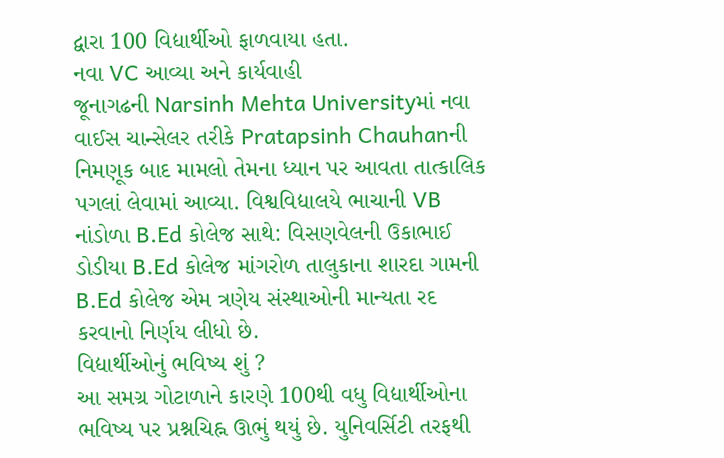દ્વારા 100 વિદ્યાર્થીઓ ફાળવાયા હતા.
નવા VC આવ્યા અને કાર્યવાહી
જૂનાગઢની Narsinh Mehta Universityમાં નવા વાઈસ ચાન્સેલર તરીકે Pratapsinh Chauhanની નિમણૂક બાદ મામલો તેમના ધ્યાન પર આવતા તાત્કાલિક પગલાં લેવામાં આવ્યા. વિશ્વવિદ્યાલયે ભાચાની VB નાંડોળા B.Ed કોલેજ સાથે: વિસણવેલની ઉકાભાઈ ડોડીયા B.Ed કોલેજ માંગરોળ તાલુકાના શારદા ગામની B.Ed કોલેજ એમ ત્રણેય સંસ્થાઓની માન્યતા રદ કરવાનો નિર્ણય લીધો છે.
વિદ્યાર્થીઓનું ભવિષ્ય શું ?
આ સમગ્ર ગોટાળાને કારણે 100થી વધુ વિદ્યાર્થીઓના ભવિષ્ય પર પ્રશ્નચિહ્ન ઊભું થયું છે. યુનિવર્સિટી તરફથી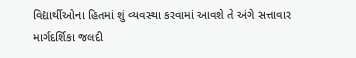વિદ્યાર્થીઓના હિતમાં શું વ્યવસ્થા કરવામાં આવશે તે અંગે સત્તાવાર માર્ગદર્શિકા જલદી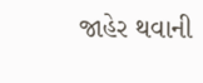જાહેર થવાની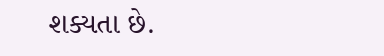શક્યતા છે.